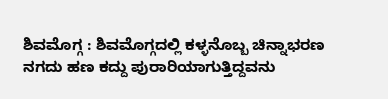ಶಿವಮೊಗ್ಗ : ಶಿವಮೊಗ್ಗದಲ್ಲಿ ಕಳ್ಳನೊಬ್ಬ ಚಿನ್ನಾಭರಣ ನಗದು ಹಣ ಕದ್ದು ಪುರಾರಿಯಾಗುತ್ತಿದ್ದವನು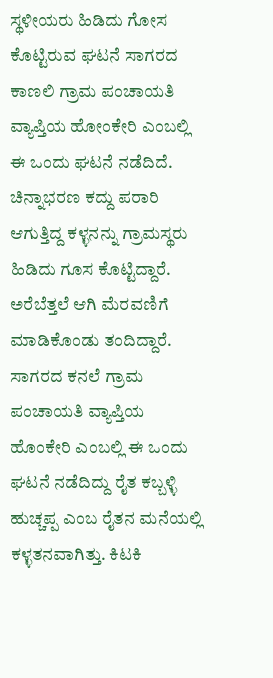ಸ್ಥಳೀಯರು ಹಿಡಿದು ಗೋಸ ಕೊಟ್ಟಿರುವ ಘಟನೆ ಸಾಗರದ ಕಾಣಲಿ ಗ್ರಾಮ ಪಂಚಾಯತಿ ವ್ಯಾಪ್ತಿಯ ಹೋಂಕೇರಿ ಎಂಬಲ್ಲಿ ಈ ಒಂದು ಘಟನೆ ನಡೆದಿದೆ.
ಚಿನ್ನಾಭರಣ ಕದ್ದು ಪರಾರಿ ಆಗುತ್ತಿದ್ದ ಕಳ್ಳನನ್ನು ಗ್ರಾಮಸ್ಥರು ಹಿಡಿದು ಗೂಸ ಕೊಟ್ಟಿದ್ದಾರೆ. ಅರೆಬೆತ್ತಲೆ ಆಗಿ ಮೆರವಣಿಗೆ ಮಾಡಿಕೊಂಡು ತಂದಿದ್ದಾರೆ. ಸಾಗರದ ಕನಲೆ ಗ್ರಾಮ ಪಂಚಾಯತಿ ವ್ಯಾಪ್ತಿಯ ಹೊಂಕೇರಿ ಎಂಬಲ್ಲಿ ಈ ಒಂದು ಘಟನೆ ನಡೆದಿದ್ದು ರೈತ ಕಬ್ಬಳ್ಳಿ ಹುಚ್ಚಪ್ಪ ಎಂಬ ರೈತನ ಮನೆಯಲ್ಲಿ ಕಳ್ಳತನವಾಗಿತ್ತು. ಕಿಟಕಿ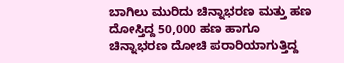ಬಾಗಿಲು ಮುರಿದು ಚಿನ್ನಾಭರಣ ಮತ್ತು ಹಣ ದೋಸ್ತಿದ್ದ 50,000 ಹಣ ಹಾಗೂ ಚಿನ್ನಾಭರಣ ದೋಚಿ ಪರಾರಿಯಾಗುತ್ತಿದ್ದ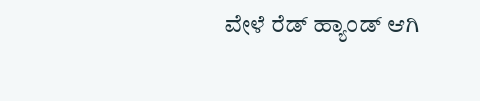ವೇಳೆ ರೆಡ್ ಹ್ಯಾಂಡ್ ಆಗಿ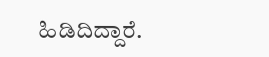ಹಿಡಿದಿದ್ದಾರೆ.